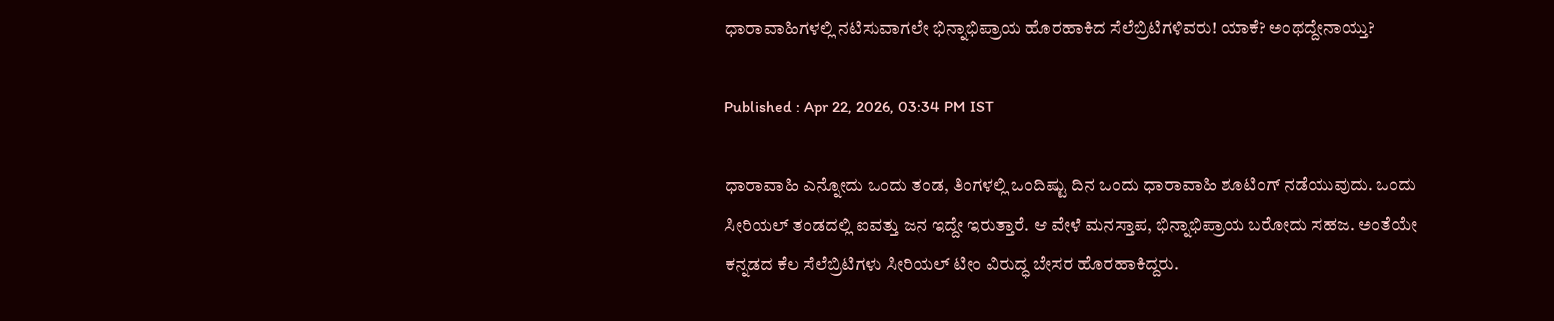ಧಾರಾವಾಹಿಗಳಲ್ಲಿ ನಟಿಸುವಾಗಲೇ ಭಿನ್ನಾಭಿಪ್ರಾಯ ಹೊರಹಾಕಿದ ಸೆಲೆಬ್ರಿಟಿಗಳಿವರು! ಯಾಕೆ? ಅಂಥದ್ದೇನಾಯ್ತು?

Published : Apr 22, 2026, 03:34 PM IST

ಧಾರಾವಾಹಿ ಎನ್ನೋದು ಒಂದು ತಂಡ, ತಿಂಗಳಲ್ಲಿ ಒಂದಿಷ್ಟು ದಿನ ಒಂದು ಧಾರಾವಾಹಿ ಶೂಟಿಂಗ್‌ ನಡೆಯುವುದು. ಒಂದು ಸೀರಿಯಲ್ ತಂಡದಲ್ಲಿ ಐವತ್ತು ಜನ ಇದ್ದೇ ಇರುತ್ತಾರೆ. ಆ ವೇಳೆ ಮನಸ್ತಾಪ, ಭಿನ್ನಾಭಿಪ್ರಾಯ ಬರೋದು ಸಹಜ. ಅಂತೆಯೇ ಕನ್ನಡದ ಕೆಲ ಸೆಲೆಬ್ರಿಟಿಗಳು ಸೀರಿಯಲ್‌ ಟೀಂ ವಿರುದ್ಧ ಬೇಸರ ಹೊರಹಾಕಿದ್ದರು.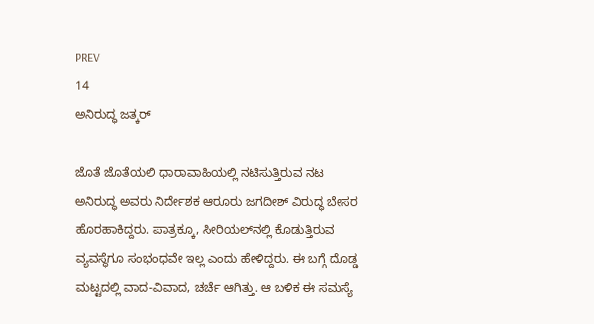PREV
14
ಅನಿರುದ್ಧ ಜತ್ಕರ್‌

ಜೊತೆ ಜೊತೆಯಲಿ ಧಾರಾವಾಹಿಯಲ್ಲಿ ನಟಿಸುತ್ತಿರುವ ನಟ ಅನಿರುದ್ಧ ಅವರು ನಿರ್ದೇಶಕ ಆರೂರು ಜಗದೀಶ್‌ ವಿರುದ್ಧ ಬೇಸರ ಹೊರಹಾಕಿದ್ದರು. ಪಾತ್ರಕ್ಕೂ, ಸೀರಿಯಲ್‌ನಲ್ಲಿ ಕೊಡುತ್ತಿರುವ ವ್ಯವಸ್ಥೆಗೂ ಸಂಭಂಧವೇ ಇಲ್ಲ ಎಂದು ಹೇಳಿದ್ದರು. ಈ ಬಗ್ಗೆ ದೊಡ್ಡ ಮಟ್ಟದಲ್ಲಿ ವಾದ-ವಿವಾದ, ಚರ್ಚೆ ಆಗಿತ್ತು. ಆ ಬಳಿಕ ಈ ಸಮಸ್ಯೆ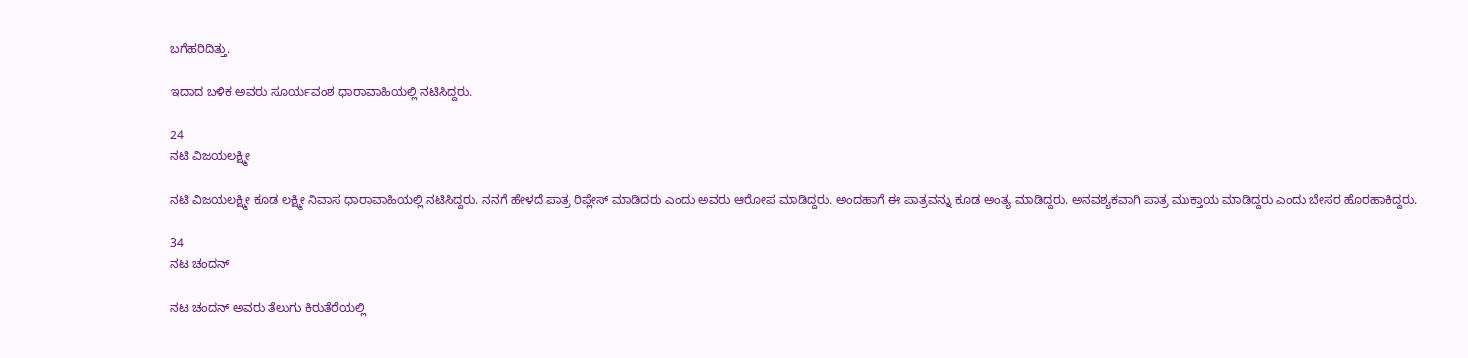ಬಗೆಹರಿದಿತ್ತು.

ಇದಾದ ಬಳಿಕ ಅವರು ಸೂರ್ಯವಂಶ ಧಾರಾವಾಹಿಯಲ್ಲಿ ನಟಿಸಿದ್ದರು.

24
ನಟಿ ವಿಜಯಲಕ್ಷ್ಮೀ

ನಟಿ ವಿಜಯಲಕ್ಷ್ಮೀ ಕೂಡ ಲಕ್ಷ್ಮೀ ನಿವಾಸ ಧಾರಾವಾಹಿಯಲ್ಲಿ ನಟಿಸಿದ್ದರು. ನನಗೆ ಹೇಳದೆ ಪಾತ್ರ ರಿಪ್ಲೇಸ್‌ ಮಾಡಿದರು ಎಂದು ಅವರು ಆರೋಪ ಮಾಡಿದ್ದರು. ಅಂದಹಾಗೆ ಈ ಪಾತ್ರವನ್ನು ಕೂಡ ಅಂತ್ಯ ಮಾಡಿದ್ದರು. ಅನವಶ್ಯಕವಾಗಿ ಪಾತ್ರ ಮುಕ್ತಾಯ ಮಾಡಿದ್ದರು ಎಂದು ಬೇಸರ ಹೊರಹಾಕಿದ್ದರು.

34
ನಟ ಚಂದನ್

ನಟ ಚಂದನ್‌ ಅವರು ತೆಲುಗು ಕಿರುತೆರೆಯಲ್ಲಿ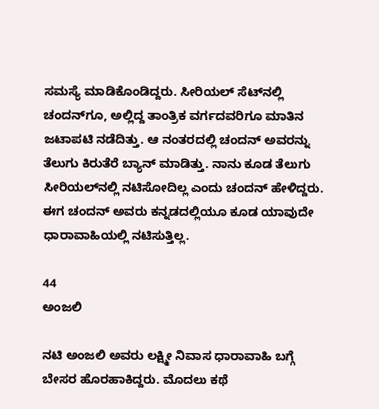ಸಮಸ್ಯೆ ಮಾಡಿಕೊಂಡಿದ್ದರು. ಸೀರಿಯಲ್‌ ಸೆಟ್‌ನಲ್ಲಿ ಚಂದನ್‌ಗೂ, ಅಲ್ಲಿದ್ದ ತಾಂತ್ರಿಕ ವರ್ಗದವರಿಗೂ ಮಾತಿನ ಜಟಾಪಟಿ ನಡೆದಿತ್ತು. ಆ ನಂತರದಲ್ಲಿ ಚಂದನ್‌ ಅವರನ್ನು ತೆಲುಗು ಕಿರುತೆರೆ ಬ್ಯಾನ್‌ ಮಾಡಿತ್ತು. ನಾನು ಕೂಡ ತೆಲುಗು ಸೀರಿಯಲ್‌ನಲ್ಲಿ ನಟಿಸೋದಿಲ್ಲ ಎಂದು ಚಂದನ್‌ ಹೇಳಿದ್ದರು. ಈಗ ಚಂದನ್‌ ಅವರು ಕನ್ನಡದಲ್ಲಿಯೂ ಕೂಡ ಯಾವುದೇ ಧಾರಾವಾಹಿಯಲ್ಲಿ ನಟಿಸುತ್ತಿಲ್ಲ.

44
ಅಂಜಲಿ

ನಟಿ ಅಂಜಲಿ ಅವರು ಲಕ್ಷ್ಮೀ ನಿವಾಸ ಧಾರಾವಾಹಿ ಬಗ್ಗೆ ಬೇಸರ ಹೊರಹಾಕಿದ್ದರು. ಮೊದಲು ಕಥೆ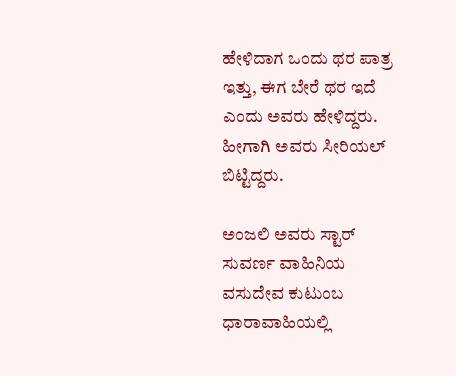ಹೇಳಿದಾಗ ಒಂದು ಥರ ಪಾತ್ರ ಇತ್ತು, ಈಗ ಬೇರೆ ಥರ ಇದೆ ಎಂದು ಅವರು ಹೇಳಿದ್ದರು. ಹೀಗಾಗಿ ಅವರು ಸೀರಿಯಲ್‌ ಬಿಟ್ಟಿದ್ದರು.

ಅಂಜಲಿ ಅವರು ಸ್ಟಾರ್‌ ಸುವರ್ಣ ವಾಹಿನಿಯ ವಸುದೇವ ಕುಟುಂಬ ಧಾರಾವಾಹಿಯಲ್ಲಿ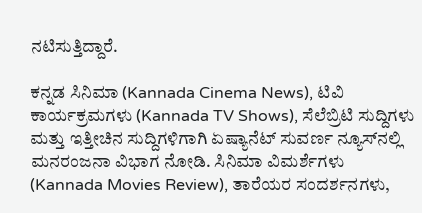ನಟಿಸುತ್ತಿದ್ದಾರೆ.

ಕನ್ನಡ ಸಿನಿಮಾ (Kannada Cinema News), ಟಿವಿ ಕಾರ್ಯಕ್ರಮಗಳು (Kannada TV Shows), ಸೆಲೆಬ್ರಿಟಿ ಸುದ್ದಿಗಳು ಮತ್ತು ಇತ್ತೀಚಿನ ಸುದ್ದಿಗಳಿಗಾಗಿ ಏಷ್ಯಾನೆಟ್ ಸುವರ್ಣ ನ್ಯೂಸ್‌ನಲ್ಲಿ ಮನರಂಜನಾ ವಿಭಾಗ ನೋಡಿ. ಸಿನಿಮಾ ವಿಮರ್ಶೆಗಳು (Kannada Movies Review), ತಾರೆಯರ ಸಂದರ್ಶನಗಳು,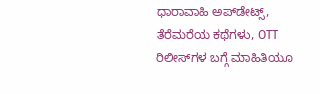ಧಾರಾವಾಹಿ ಅಪ್‌ಡೇಟ್ಸ್‌, ತೆರೆಮರೆಯ ಕಥೆಗಳು, OTT ರಿಲೀಸ್‌ಗಳ ಬಗ್ಗೆ ಮಾಹಿತಿಯೂ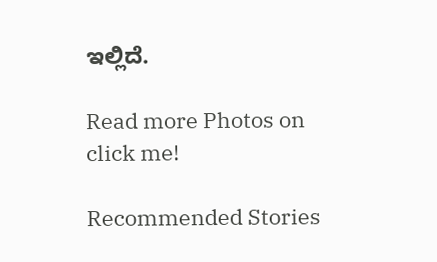ಇಲ್ಲಿದೆ.

Read more Photos on
click me!

Recommended Stories